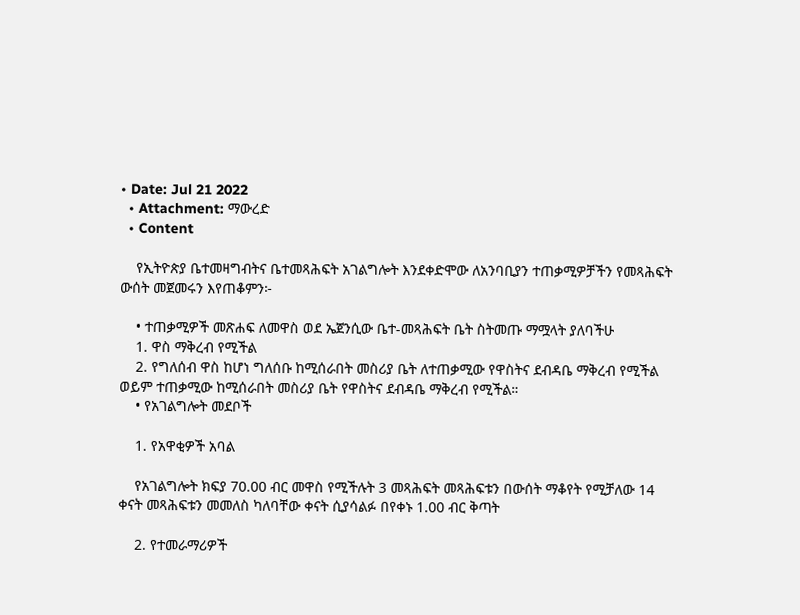• Date: Jul 21 2022
  • Attachment: ማውረድ
  • Content

    የኢትዮጵያ ቤተመዛግብትና ቤተመጻሕፍት አገልግሎት እንደቀድሞው ለአንባቢያን ተጠቃሚዎቻችን የመጻሕፍት ውሰት መጀመሩን እየጠቆምን፦

    • ተጠቃሚዎች መጽሐፍ ለመዋስ ወደ ኤጀንሲው ቤተ-መጻሕፍት ቤት ስትመጡ ማሟላት ያለባችሁ
    1. ዋስ ማቅረብ የሚችል
    2. የግለሰብ ዋስ ከሆነ ግለሰቡ ከሚሰራበት መስሪያ ቤት ለተጠቃሚው የዋስትና ደብዳቤ ማቅረብ የሚችል ወይም ተጠቃሚው ከሚሰራበት መስሪያ ቤት የዋስትና ደብዳቤ ማቅረብ የሚችል።
    • የአገልግሎት መደቦች

    1. የአዋቂዎች አባል

    የአገልግሎት ክፍያ 70.00 ብር መዋስ የሚችሉት 3 መጻሕፍት መጻሕፍቱን በውሰት ማቆየት የሚቻለው 14 ቀናት መጻሕፍቱን መመለስ ካለባቸው ቀናት ሲያሳልፉ በየቀኑ 1.00 ብር ቅጣት

    2. የተመራማሪዎች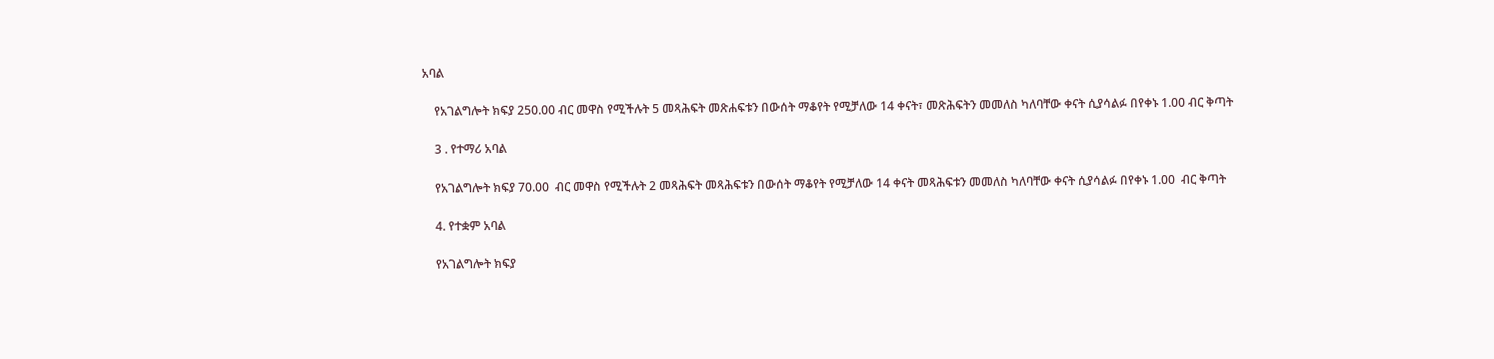አባል

    የአገልግሎት ክፍያ 250.00 ብር መዋስ የሚችሉት 5 መጻሕፍት መጽሐፍቱን በውሰት ማቆየት የሚቻለው 14 ቀናት፣ መጽሕፍትን መመለስ ካለባቸው ቀናት ሲያሳልፉ በየቀኑ 1.00 ብር ቅጣት

    3 . የተማሪ አባል

    የአገልግሎት ክፍያ 70.00  ብር መዋስ የሚችሉት 2 መጻሕፍት መጻሕፍቱን በውሰት ማቆየት የሚቻለው 14 ቀናት መጻሕፍቱን መመለስ ካለባቸው ቀናት ሲያሳልፉ በየቀኑ 1.00  ብር ቅጣት

    4. የተቋም አባል

    የአገልግሎት ክፍያ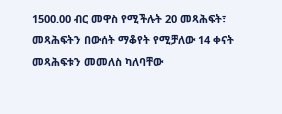1500.00 ብር መዋስ የሚችሉት 20 መጻሕፍት፣ መጻሕፍትን በውሰት ማቆየት የሚቻለው 14 ቀናት መጻሕፍቱን መመለስ ካለባቸው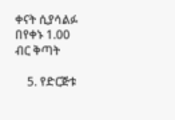ቀናት ሲያሳልፉ በየቀኑ 1.00  ብር ቅጣት

    5. የድርጅቱ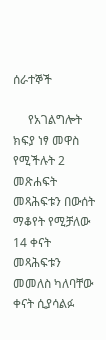ሰራተኞች

     የአገልግሎት ክፍያ ነፃ መዋስ የሚችሉት 2 መጽሐፍት መጻሕፍቱን በውሰት ማቆየት የሚቻለው 14 ቀናት መጻሕፍቱን መመለስ ካለባቸው ቀናት ሲያሳልፉ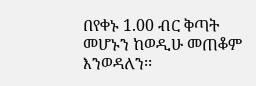በየቀኑ 1.00 ብር ቅጣት መሆኑን ከወዲሁ መጠቆም እንወዳለን፡፡